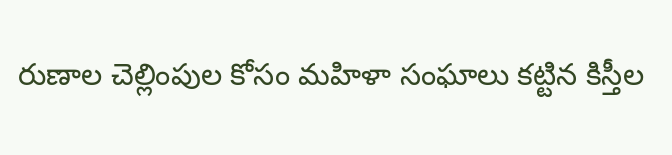రుణాల చెల్లింపుల కోసం మహిళా సంఘాలు కట్టిన కిస్తీల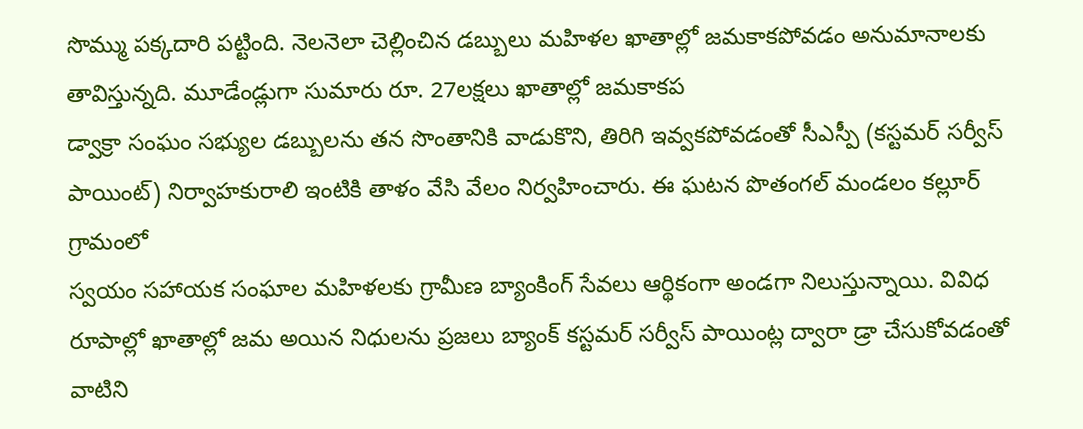సొమ్ము పక్కదారి పట్టింది. నెలనెలా చెల్లించిన డబ్బులు మహిళల ఖాతాల్లో జమకాకపోవడం అనుమానాలకు తావిస్తున్నది. మూడేండ్లుగా సుమారు రూ. 27లక్షలు ఖాతాల్లో జమకాకప
డ్వాక్రా సంఘం సభ్యుల డబ్బులను తన సొంతానికి వాడుకొని, తిరిగి ఇవ్వకపోవడంతో సీఎస్పీ (కస్టమర్ సర్వీస్ పాయింట్) నిర్వాహకురాలి ఇంటికి తాళం వేసి వేలం నిర్వహించారు. ఈ ఘటన పొతంగల్ మండలం కల్లూర్ గ్రామంలో
స్వయం సహాయక సంఘాల మహిళలకు గ్రామీణ బ్యాంకింగ్ సేవలు ఆర్థికంగా అండగా నిలుస్తున్నాయి. వివిధ రూపాల్లో ఖాతాల్లో జమ అయిన నిధులను ప్రజలు బ్యాంక్ కస్టమర్ సర్వీస్ పాయింట్ల ద్వారా డ్రా చేసుకోవడంతో వాటిని